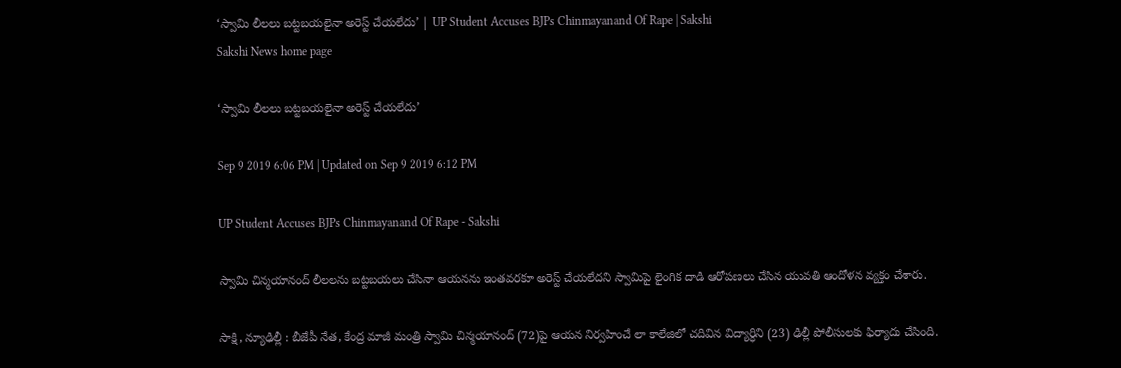‘స్వామి లీలలు బట్టబయలైనా అరెస్ట్‌ చేయలేదు’ | UP Student Accuses BJPs Chinmayanand Of Rape | Sakshi
Sakshi News home page

‘స్వామి లీలలు బట్టబయలైనా అరెస్ట్‌ చేయలేదు’

Sep 9 2019 6:06 PM | Updated on Sep 9 2019 6:12 PM

UP Student Accuses BJPs Chinmayanand Of Rape - Sakshi

స్వామి చిన్మయానంద్‌ లీలలను బట్టబయలు చేసినా ఆయనను ఇంతవరకూ అరెస్ట్‌ చేయలేదని స్వామిపై లైంగిక దాడి ఆరోపణలు చేసిన యువతి ఆందోళన వ్యక్తం చేశారు.

సాక్షి, న్యూఢిల్లీ : బీజేపీ నేత, కేంద్ర మాజీ మంత్రి స్వామి చిన్మయానంద్‌ (72)పై ఆయన నిర్వహించే లా కాలేజిలో చదివిన విద్యార్ధిని (23) ఢిల్లీ పోలీసులకు ఫిర్యాదు చేసింది.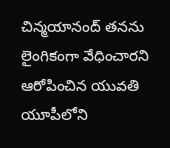చిన్మయానంద్‌ తనను లైంగికంగా వేధించారని ఆరోపించిన యువతి యూపీలోని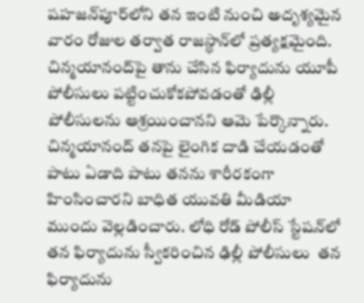షహజన్‌పూర్‌లోని తన ఇంటి నుంచి అదృశ్యమైన వారం రోజుల తర్వాత రాజస్ధాన్‌లో ప్రత్యక్షమైంది. చిన్మయానంద్‌పై తాను చేసిన ఫిర్యాదును యూపీ పోలీసులు పట్టించుకోకపోవడంతో ఢిల్లీ పోలీసులను ఆశ్రయించానని ఆమె పేర్కొన్నారు. చిన్మయానంద్‌ తనపై లైంగిక దాడి చేయడంతో పాటు ఏడాది పాటు తనను శారీరకంగా హింసించారని బాధిత యువతి మీడియా ముందు వెల్లడించారు. లోధి రోడ్‌ పోలీస్‌ స్టేషన్‌లో తన ఫిర్యాదును స్వీకరించిన ఢిల్లీ పోలీసులు  తన ఫిర్యాదును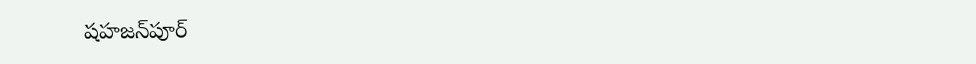షహజన్‌పూర్‌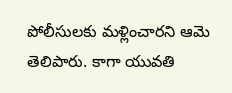పోలీసులకు మళ్లించారని ఆమె తెలిపారు. కాగా యువతి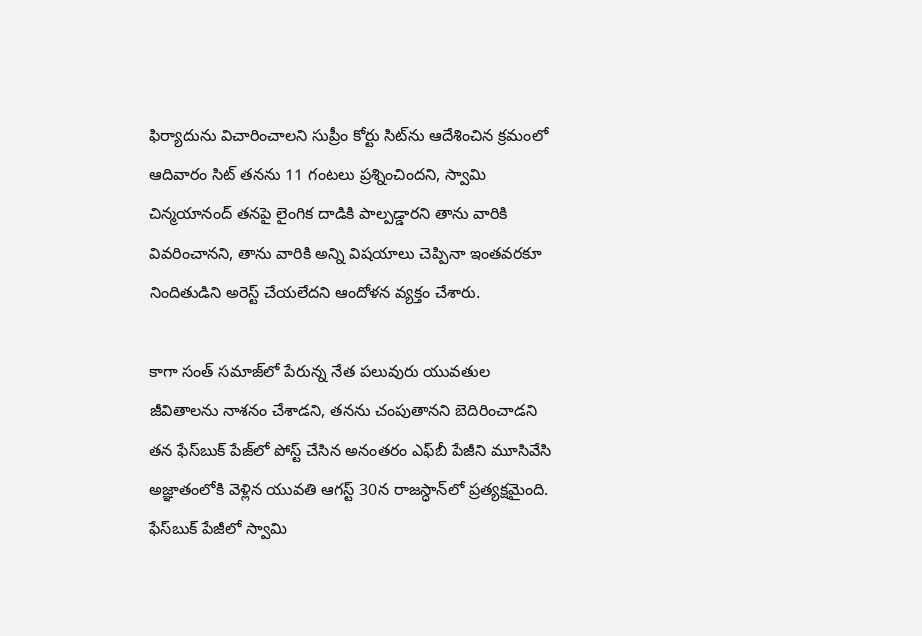ఫిర్యాదును విచారించాలని సుప్రీం కోర్టు సిట్‌ను ఆదేశించిన క్రమంలో ఆదివారం సిట్‌ తనను 11 గంటలు ప్రశ్నించిందని, స్వామి చిన్మయానంద్‌ తనపై లైంగిక దాడికి పాల్పడ్డారని తాను వారికి వివరించానని, తాను వారికి అన్ని విషయాలు చెప్పినా ఇంతవరకూ నిందితుడిని అరెస్ట్‌ చేయలేదని ఆందోళన వ్యక్తం చేశారు.

కాగా సంత్‌ సమాజ్‌లో పేరున్న నేత పలువురు యువతుల జీవితాలను నాశనం చేశాడని, తనను చంపుతానని బెదిరించాడని తన ఫేస్‌బుక్‌ పేజ్‌లో పోస్ట్‌ చేసిన అనంతరం ఎఫ్‌బీ పేజీని మూసివేసి అజ్ఞాతంలోకి వెళ్లిన యువతి ఆగస్ట్‌ 30న రాజస్ధాన్‌లో ప్రత్యక్షమైంది. ఫేస్‌బుక్‌ పేజీలో స్వామి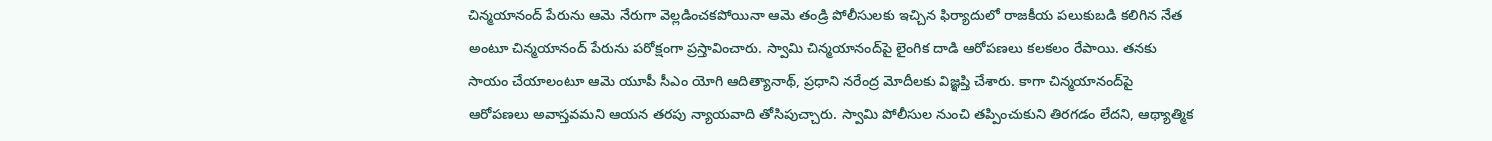చిన్మయానంద్‌ పేరును ఆమె నేరుగా వెల్లడించకపోయినా ఆమె తండ్రి పోలీసులకు ఇచ్చిన ఫిర్యాదులో రాజకీయ పలుకుబడి కలిగిన నేత అంటూ చిన్మయానంద్‌ పేరును పరోక్షంగా ప్రస్తావించారు. స్వామి చిన్మయానంద్‌పై లైంగిక దాడి ఆరోపణలు కలకలం రేపాయి. తనకు సాయం చేయాలంటూ ఆమె యూపీ సీఎం యోగి ఆదిత్యానాథ్‌, ప్రధాని నరేంద్ర మోదీలకు విజ్ఞప్తి చేశారు. కాగా చిన్మయానంద్‌పై ఆరోపణలు అవాస్తవమని ఆయన తరపు న్యాయవాది తోసిపుచ్చారు. స్వామి పోలీసుల నుంచి తప్పించుకుని తిరగడం లేదని, ఆథ్యాత్మిక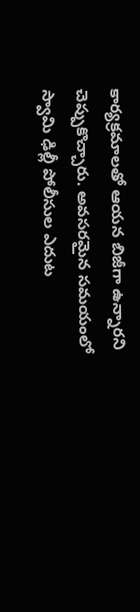కార్యక్రమాలతో ఆయన బిజీగా ఉన్నారని చెప్పుకొచ్చారు. అవసరమైన సమయంలో స్వామి ఢిల్లీ పోలీసుల ఎదుట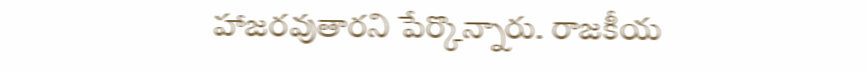హాజరవుతారని పేర్కొన్నారు. రాజకీయ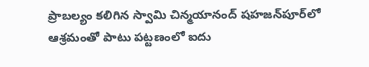ప్రాబల్యం కలిగిన స్వామి చిన్మయానంద్‌ షహజన్‌పూర్‌లో ఆశ్రమంతో పాటు పట్టణంలో ఐదు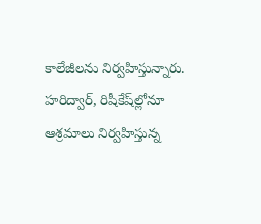కాలేజీలను నిర్వహిస్తున్నారు. హరిద్వార్‌, రిషీకేష్‌ల్లోనూ ఆశ్రమాలు నిర్వహిస్తున్న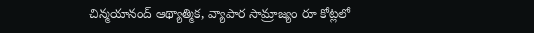చిన్మయానంద్‌ ఆథ్యాత్మిక, వ్యాపార సామ్రాజ్యం రూ కోట్లలో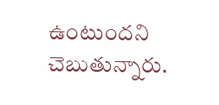ఉంటుందని చెబుతున్నారు.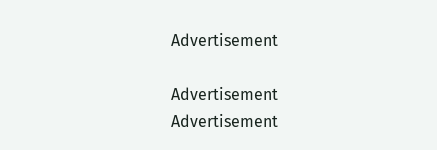Advertisement

Advertisement
Advertisement